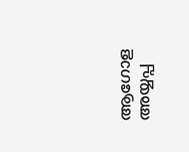ആഗോള അയ്യപ്പ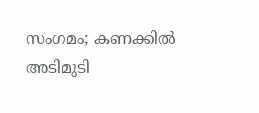സംഗമം; കണക്കിൽ അടിമുടി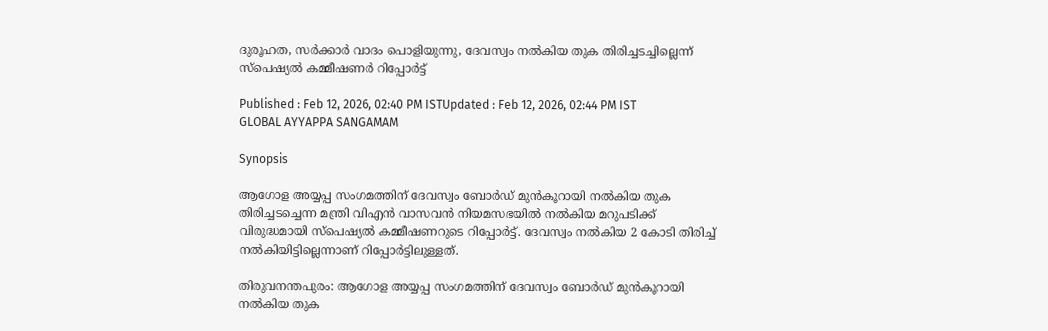ദുരൂഹത, സര്‍ക്കാര്‍ വാദം പൊളിയുന്നു, ദേവസ്വം നൽകിയ തുക തിരിച്ചടച്ചില്ലെന്ന് സ്പെഷ്യൽ കമ്മീഷണർ റിപ്പോര്‍ട്ട്

Published : Feb 12, 2026, 02:40 PM ISTUpdated : Feb 12, 2026, 02:44 PM IST
GLOBAL AYYAPPA SANGAMAM

Synopsis

ആഗോള അയ്യപ്പ സംഗമത്തിന് ദേവസ്വം ബോര്‍ഡ് മുൻകൂറായി നൽകിയ തുക തിരിച്ചടച്ചെന്ന മന്ത്രി വിഎൻ വാസവൻ നിയമസഭയിൽ നൽകിയ മറുപടിക്ക് വിരുദ്ധമായി സ്പെഷ്യൽ കമ്മീഷണറുടെ റിപ്പോര്‍ട്ട്. ദേവസ്വം നൽകിയ 2 കോടി തിരിച്ച് നൽകിയിട്ടില്ലെന്നാണ് റിപ്പോര്‍ട്ടിലുള്ളത്.

തിരുവനന്തപുരം: ആഗോള അയ്യപ്പ സംഗമത്തിന് ദേവസ്വം ബോര്‍ഡ് മുൻകൂറായി നൽകിയ തുക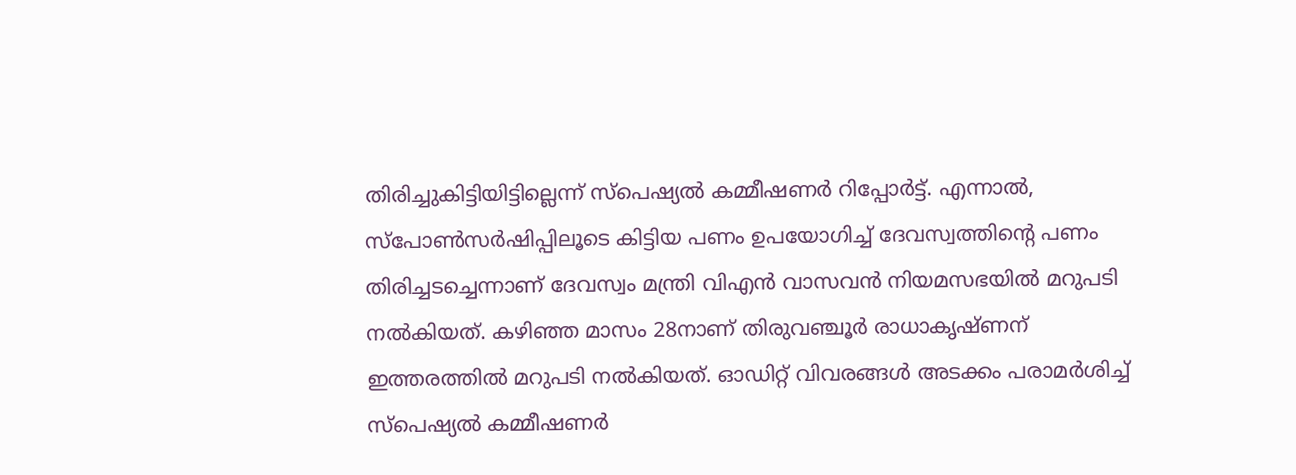തിരിച്ചുകിട്ടിയിട്ടില്ലെന്ന് സ്പെഷ്യൽ കമ്മീഷണര്‍ റിപ്പോര്‍ട്ട്. എന്നാൽ, സ്പോണ്‍സര്‍ഷിപ്പിലൂടെ കിട്ടിയ പണം ഉപയോഗിച്ച് ദേവസ്വത്തിന്‍റെ പണം തിരിച്ചടച്ചെന്നാണ് ദേവസ്വം മന്ത്രി വിഎൻ വാസവൻ നിയമസഭയിൽ മറുപടി നൽകിയത്. കഴിഞ്ഞ മാസം 28നാണ് തിരുവഞ്ചൂർ രാധാകൃഷ്ണന് ഇത്തരത്തിൽ മറുപടി നൽകിയത്. ഓഡിറ്റ് വിവരങ്ങള്‍ അടക്കം പരാമര്‍ശിച്ച് സ്പെഷ്യൽ കമ്മീഷണര്‍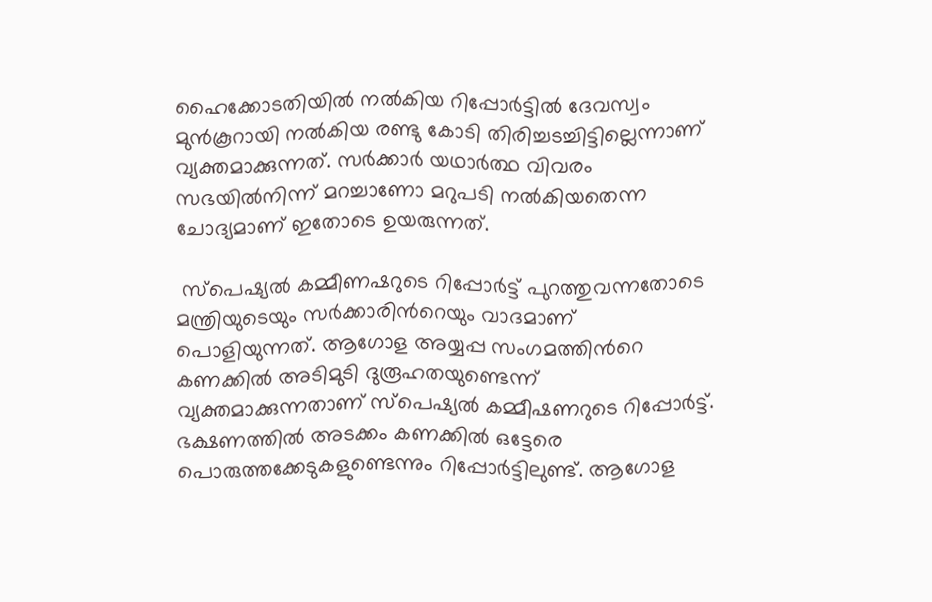ഹൈക്കോടതിയിൽ നൽകിയ റിപ്പോര്‍ട്ടില്‍ ദേവസ്വം മുൻകൂറായി നൽകിയ രണ്ടു കോടി തിരിച്ചടച്ചിട്ടില്ലെന്നാണ് വ്യക്തമാക്കുന്നത്. സർക്കാർ യഥാർത്ഥ വിവരം സഭയിൽനിന്ന് മറച്ചാണോ മറുപടി നൽകിയതെന്ന ചോദ്യമാണ് ഇതോടെ ഉയരുന്നത്.

 സ്പെഷ്യൽ കമ്മീണഷറുടെ റിപ്പോര്‍ട്ട് പുറത്തുവന്നതോടെ മന്ത്രിയുടെയും സര്‍ക്കാരിന്‍റെയും വാദമാണ് പൊളിയുന്നത്. ആഗോള അയ്യപ്പ സംഗമത്തിന്‍റെ കണക്കിൽ അടിമുടി ദുരൂഹതയുണ്ടെന്ന് വ്യക്തമാക്കുന്നതാണ് സ്പെഷ്യൽ കമ്മീഷണറുടെ റിപ്പോര്‍ട്ട്. ഭക്ഷണത്തിൽ അടക്കം കണക്കിൽ ഒട്ടേരെ പൊരുത്തക്കേടുകളുണ്ടെന്നും റിപ്പോര്‍ട്ടിലുണ്ട്. ആഗോള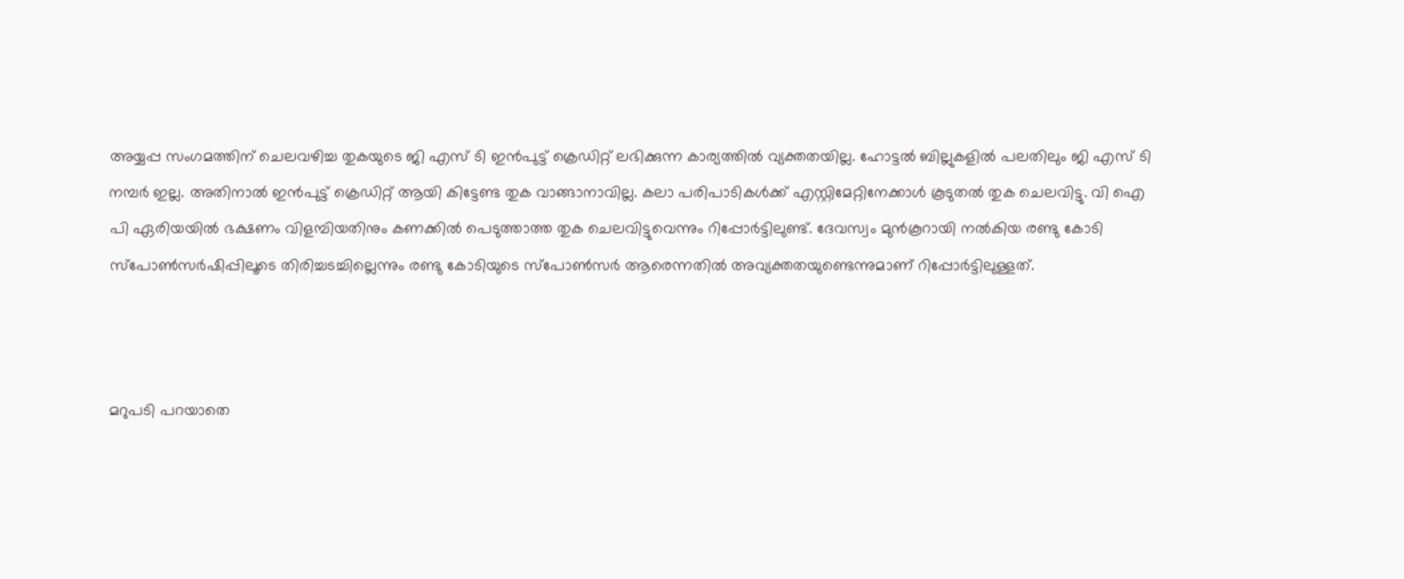അയ്യപ്പ സംഗമത്തിന് ചെലവഴിച്ച തുകയുടെ ജി എസ് ടി ഇൻപുട്ട് ക്രെഡിറ്റ് ലഭിക്കുന്ന കാര്യത്തിൽ വ്യക്തതയില്ല. ഹോട്ടൽ ബില്ലുകളിൽ പലതിലും ജി എസ് ടി നമ്പർ ഇല്ല. അതിനാൽ ഇൻപുട്ട് ക്രെഡിറ്റ് ആയി കിട്ടേണ്ട തുക വാങ്ങാനാവില്ല. കലാ പരിപാടികൾക്ക് എസ്റ്റിമേറ്റിനേക്കാൾ കൂടുതൽ തുക ചെലവിട്ടു. വി ഐ പി ഏരിയയിൽ ഭക്ഷണം വിളമ്പിയതിനും കണക്കിൽ പെടുത്താത്ത തുക ചെലവിട്ടുവെന്നും റിപ്പോര്‍ട്ടിലുണ്ട്. ദേവസ്വം മുൻകൂറായി നൽകിയ രണ്ടു കോടി സ്പോണ്‍സര്‍ഷിപ്പിലൂടെ തിരിച്ചടച്ചില്ലെന്നും രണ്ടു കോടിയുടെ സ്പോണ്‍സര്‍ ആരെന്നതിൽ അവ്യക്തതയുണ്ടെന്നുമാണ് റിപ്പോര്‍ട്ടിലുള്ളത്.



മറുപടി പറയാതെ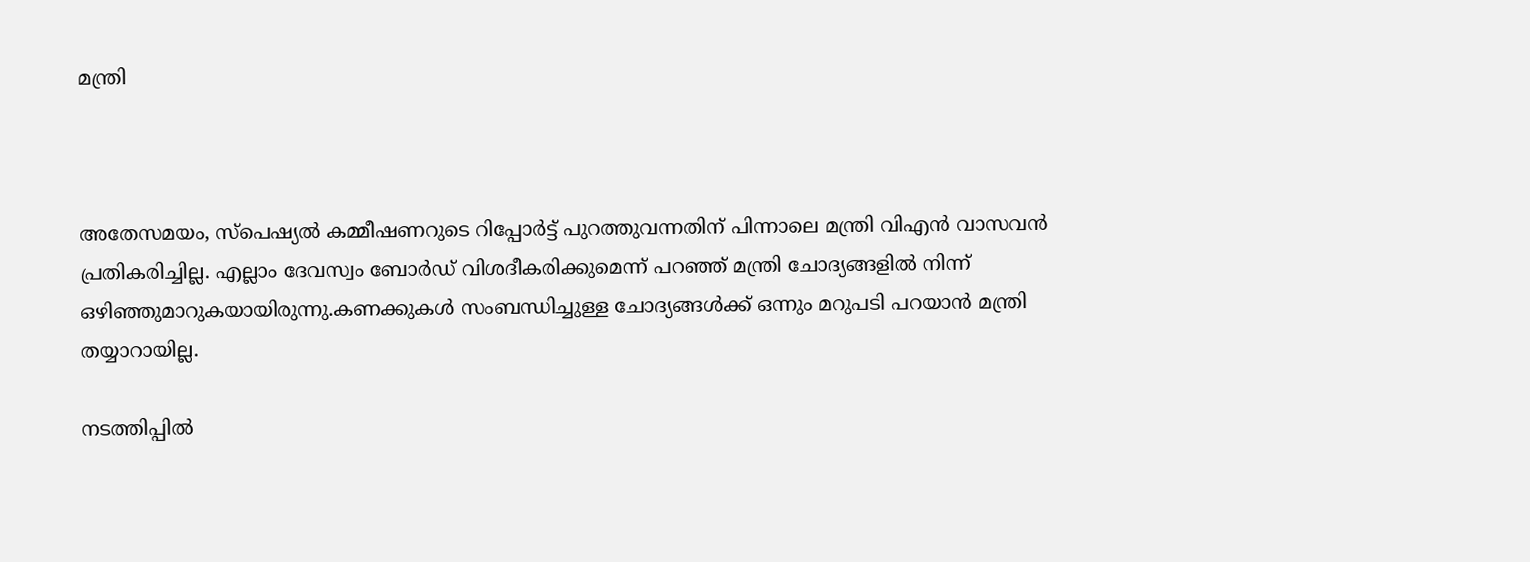മന്ത്രി



അതേസമയം, സ്പെഷ്യൽ കമ്മീഷണറുടെ റിപ്പോര്‍ട്ട് പുറത്തുവന്നതിന് പിന്നാലെ മന്ത്രി വിഎൻ വാസവൻ പ്രതികരിച്ചില്ല. എല്ലാം ദേവസ്വം ബോര്‍ഡ് വിശദീകരിക്കുമെന്ന് പറഞ്ഞ് മന്ത്രി ചോദ്യങ്ങളിൽ നിന്ന് ഒഴിഞ്ഞുമാറുകയായിരുന്നു.കണക്കുകൾ സംബന്ധിച്ചുള്ള ചോദ്യങ്ങൾക്ക് ഒന്നും മറുപടി പറയാൻ മന്ത്രി തയ്യാറായില്ല.

നടത്തിപ്പിൽ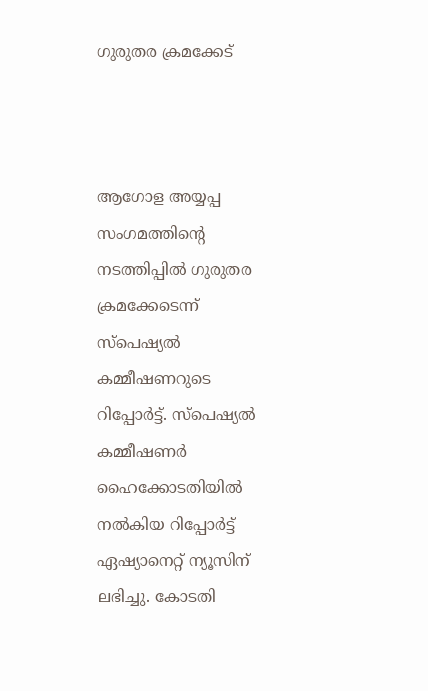ഗുരുതര ക്രമക്കേട്



ആഗോള അയ്യപ്പ സംഗമത്തിന്‍റെ നടത്തിപ്പിൽ ഗുരുതര ക്രമക്കേടെന്ന് സ്പെഷ്യൽ കമ്മീഷണറുടെ റിപ്പോര്‍ട്ട്. സ്പെഷ്യൽ കമ്മീഷണര്‍ ഹൈക്കോടതിയിൽ നൽകിയ റിപ്പോര്‍ട്ട് ഏഷ്യാനെറ്റ് ന്യൂസിന് ലഭിച്ചു. കോടതി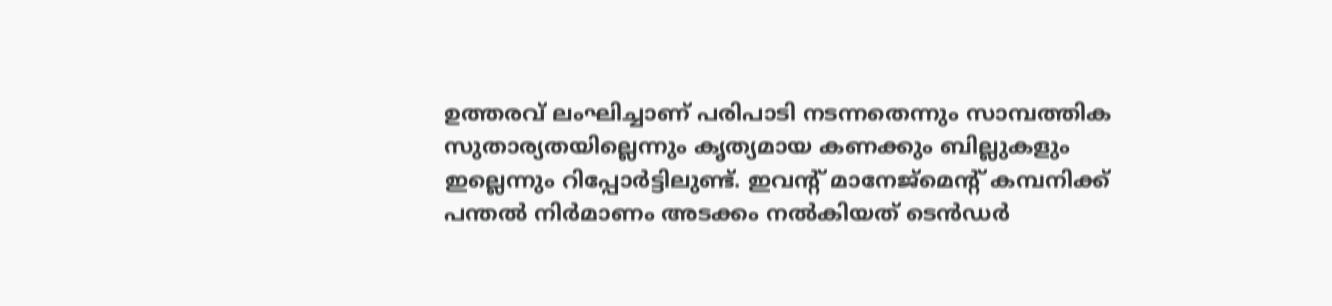ഉത്തരവ് ലംഘിച്ചാണ് പരിപാടി നടന്നതെന്നും സാമ്പത്തിക സുതാര്യതയില്ലെന്നും കൃത്യമായ കണക്കും ബില്ലുകളും ഇല്ലെന്നും റിപ്പോര്‍ട്ടിലുണ്ട്. ഇവന്‍റ് മാനേജ്മെന്‍റ് കമ്പനിക്ക് പന്തൽ നിർമാണം അടക്കം നൽകിയത് ടെൻഡർ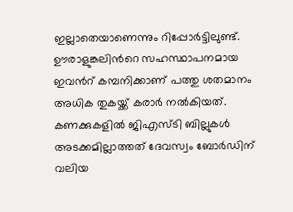ഇല്ലാതെയാണെന്നും റിപ്പോര്‍ട്ടിലുണ്ട്. ഊരാളുങ്കലിന്‍റെ സഹസ്ഥാപനമായ ഇവന്‍റ് കമ്പനിക്കാണ് പത്തു ശതമാനം അധിക തുകയ്ക്ക് കരാര്‍ നൽകിയത്. കണക്കുകളിൽ ജിഎസ്ടി ബില്ലുകള്‍ അടക്കമില്ലാത്തത് ദേവസ്വം ബോര്‍ഡിന് വലിയ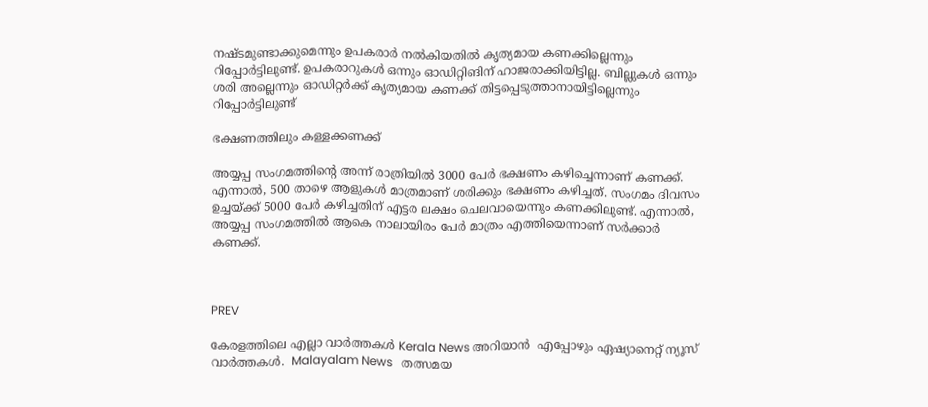നഷ്ടമുണ്ടാക്കുമെന്നും ഉപകരാര്‍ നൽകിയതിൽ കൃത്യമായ കണക്കില്ലെന്നും റിപ്പോര്‍ട്ടിലുണ്ട്. ഉപകരാറുകൾ ഒന്നും ഓഡിറ്റിങിന് ഹാജരാക്കിയിട്ടില്ല. ബില്ലുകൾ ഒന്നും ശരി അല്ലെന്നും ഓഡിറ്റർക്ക് കൃത്യമായ കണക്ക് തിട്ടപ്പെടുത്താനായിട്ടില്ലെന്നും റിപ്പോര്‍ട്ടിലുണ്ട്

ഭക്ഷണത്തിലും കള്ളക്കണക്ക്

അയ്യപ്പ സംഗമത്തിന്‍റെ അന്ന് രാത്രിയിൽ 3000 പേര്‍ ഭക്ഷണം കഴിച്ചെന്നാണ് കണക്ക്. എന്നാൽ, 500 താഴെ ആളുകള്‍ മാത്രമാണ് ശരിക്കും ഭക്ഷണം കഴിച്ചത്. സംഗമം ദിവസം ഉച്ചയ്ക്ക് 5000 പേര്‍ കഴിച്ചതിന് എട്ടര ലക്ഷം ചെലവായെന്നും കണക്കിലുണ്ട്. എന്നാൽ, അയ്യപ്പ സംഗമത്തില്‍ ആകെ നാലായിരം പേര്‍ മാത്രം എത്തിയെന്നാണ് സര്‍ക്കാര്‍ കണക്ക്.



PREV

കേരളത്തിലെ എല്ലാ വാർത്തകൾ Kerala News അറിയാൻ  എപ്പോഴും ഏഷ്യാനെറ്റ് ന്യൂസ് വാർത്തകൾ.  Malayalam News   തത്സമയ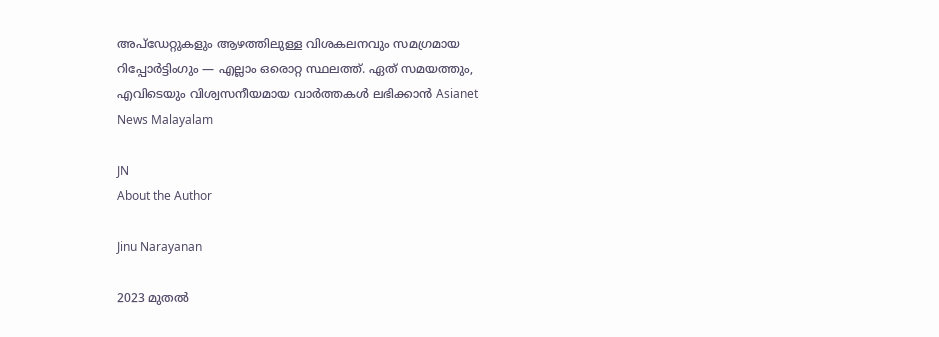അപ്‌ഡേറ്റുകളും ആഴത്തിലുള്ള വിശകലനവും സമഗ്രമായ റിപ്പോർട്ടിംഗും — എല്ലാം ഒരൊറ്റ സ്ഥലത്ത്. ഏത് സമയത്തും, എവിടെയും വിശ്വസനീയമായ വാർത്തകൾ ലഭിക്കാൻ Asianet News Malayalam

JN
About the Author

Jinu Narayanan

2023 മുതൽ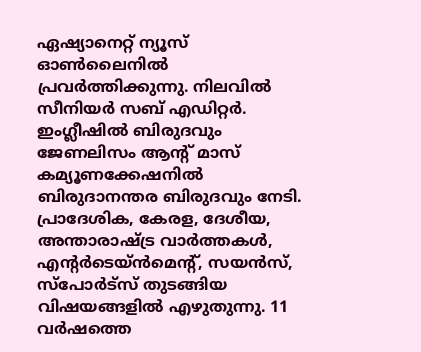ഏഷ്യാനെറ്റ് ന്യൂസ് ഓണ്‍ലൈനിൽ പ്രവര്‍ത്തിക്കുന്നു. നിലവിൽ സീനിയര്‍ സബ് എഡിറ്റര്‍. ഇംഗ്ലീഷിൽ ബിരുദവും ജേണലിസം ആന്‍റ് മാസ് കമ്യൂണക്കേഷനിൽ ബിരുദാനന്തര ബിരുദവും നേടി. പ്രാദേശിക, കേരള, ദേശീയ, അന്താരാഷ്ട്ര വാര്‍ത്തകള്‍, എന്റർടെയ്ൻമെൻ്റ്, സയൻസ്, സ്പോര്‍ട്സ് തുടങ്ങിയ വിഷയങ്ങളിൽ എഴുതുന്നു. 11 വര്‍ഷത്തെ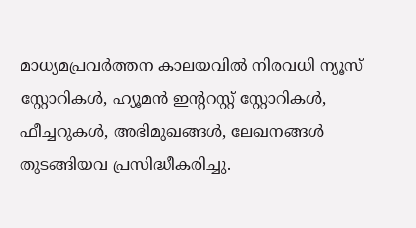മാധ്യമപ്രവര്‍ത്തന കാലയവിൽ നിരവധി ന്യൂസ് സ്റ്റോറികള്‍, ഹ്യൂമൻ ഇന്‍ററസ്റ്റ് സ്റ്റോറികള്‍, ഫീച്ചറുകള്‍, അഭിമുഖങ്ങള്‍, ലേഖനങ്ങള്‍ തുടങ്ങിയവ പ്രസിദ്ധീകരിച്ചു.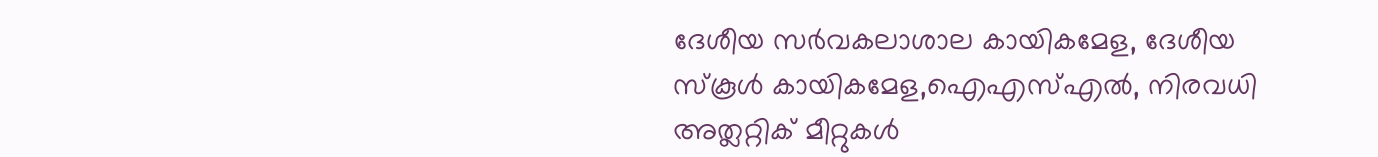ദേശീയ സര്‍വകലാശാല കായികമേള, ദേശീയ സ്കൂള്‍ കായികമേള,ഐഎസ്എൽ, നിരവധി അത്ലറ്റിക് മീറ്റുകള്‍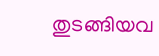തുടങ്ങിയവ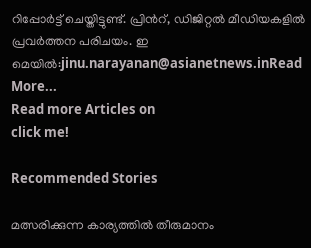റിപ്പോര്‍ട്ട് ചെയ്തിട്ടുണ്ട്. പ്രിന്‍റ്, ഡിജിറ്റൽ മീഡിയകളിൽ പ്രവര്‍ത്തന പരിചയം. ഇ മെയിൽ:jinu.narayanan@asianetnews.inRead More...
Read more Articles on
click me!

Recommended Stories

മത്സരിക്കുന്ന കാര്യത്തിൽ തീരുമാനം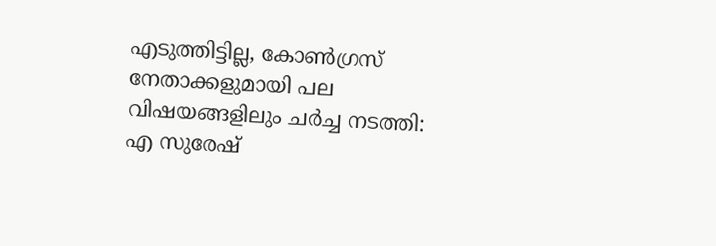എടുത്തിട്ടില്ല, കോൺഗ്രസ് നേതാക്കളുമായി പല വിഷയങ്ങളിലും ചർച്ച നടത്തി: എ സുരേഷ്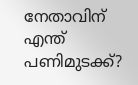നേതാവിന് എന്ത് പണിമുടക്ക്?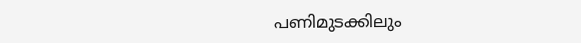പണിമുടക്കിലും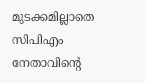മുടക്കമില്ലാതെ സിപിഎം നേതാവിൻ്റെ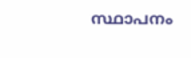സ്ഥാപനം